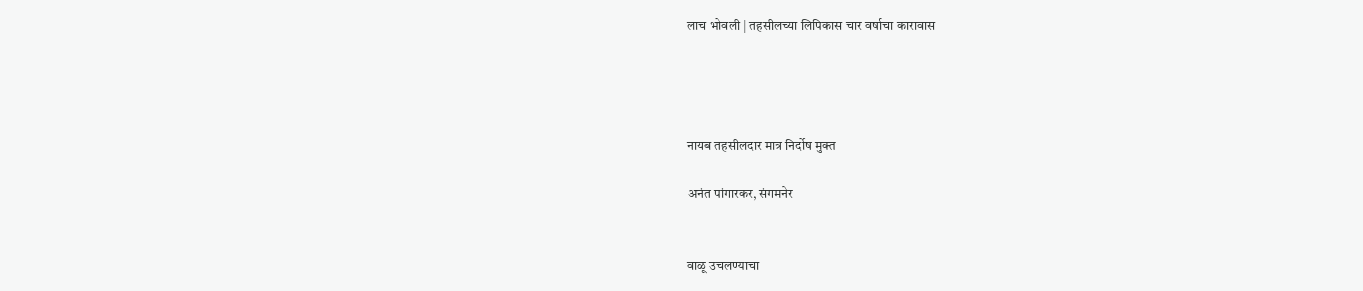लाच भोवली | तहसीलच्या लिपिकास चार वर्षाचा कारावास




नायब तहसीलदार मात्र निर्दोष मुक्त

अनंत पांगारकर, संगमनेर


वाळू उचलण्याचा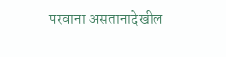परवाना असतानादेखील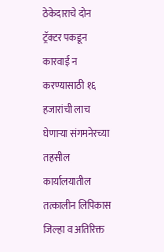ठेकेदाराचे दोन ट्रॅक्टर पकडून कारवाई न करण्यासाठी १६ हजारांची लाच घेणाऱ्या संगमनेरच्या तहसील कार्यालयातील तत्कालीन लिपिकास जिल्हा व अतिरिक्त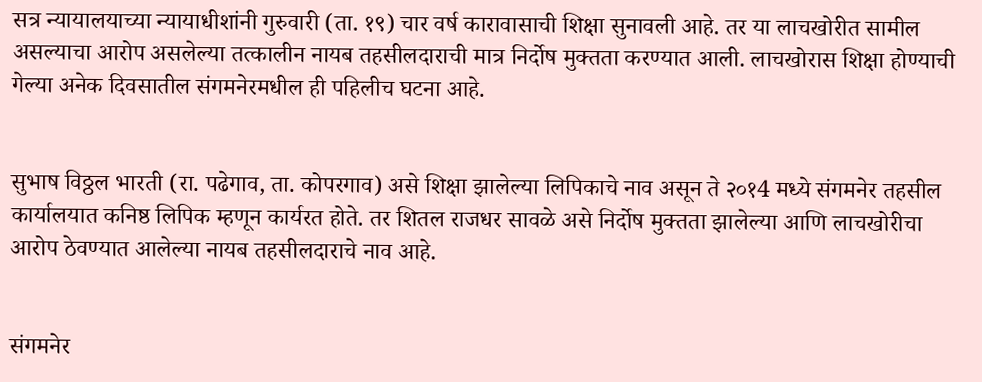सत्र न्यायालयाच्या न्यायाधीशांनी गुरुवारी (ता. १९) चार वर्ष कारावासाची शिक्षा सुनावली आहे. तर या लाचखोरीत सामील असल्याचा आरोप असलेल्या तत्कालीन नायब तहसीलदाराची मात्र निर्दोष मुक्तता करण्यात आली. लाचखोरास शिक्षा होण्याची गेल्या अनेक दिवसातील संगमनेरमधील ही पहिलीच घटना आहे.


सुभाष विठ्ठल भारती (रा. पढेगाव, ता. कोपरगाव) असे शिक्षा झालेल्या लिपिकाचे नाव असून ते २०१4 मध्ये संगमनेर तहसील कार्यालयात कनिष्ठ लिपिक म्हणून कार्यरत होते. तर शितल राजधर सावळे असे निर्दोष मुक्तता झालेल्या आणि लाचखोरीचा आरोप ठेवण्यात आलेल्या नायब तहसीलदाराचे नाव आहे.


संगमनेर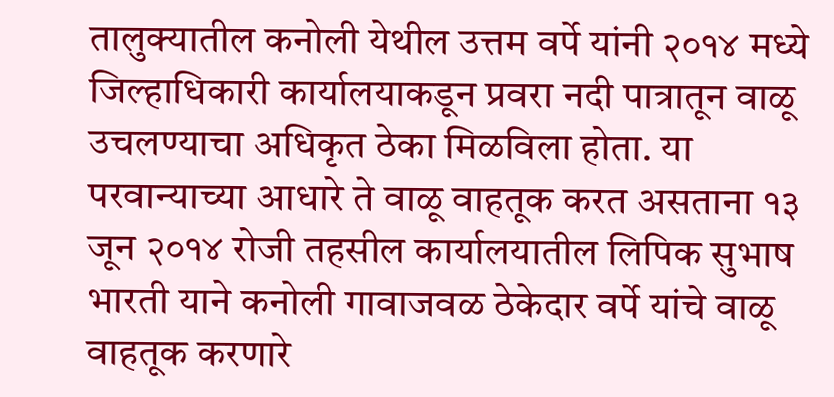तालुक्यातील कनोली येथील उत्तम वर्पे यांनी २०१४ मध्ये जिल्हाधिकारी कार्यालयाकडून प्रवरा नदी पात्रातून वाळू उचलण्याचा अधिकृत ठेका मिळविला होता. या परवान्याच्या आधारे ते वाळू वाहतूक करत असताना १३ जून २०१४ रोजी तहसील कार्यालयातील लिपिक सुभाष भारती याने कनोली गावाजवळ ठेकेदार वर्पे यांचे वाळू वाहतूक करणारे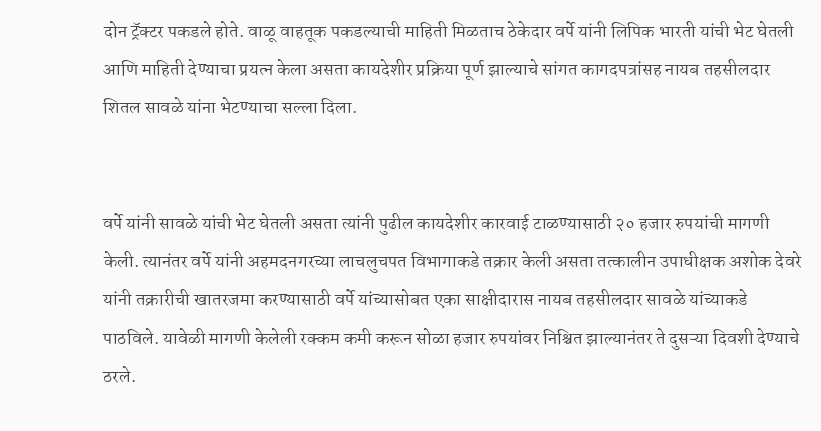दोन ट्रॅक्टर पकडले होते. वाळू वाहतूक पकडल्याची माहिती मिळताच ठेकेदार वर्पे यांनी लिपिक भारती यांची भेट घेतली आणि माहिती देण्याचा प्रयत्न केला असता कायदेशीर प्रक्रिया पूर्ण झाल्याचे सांगत कागदपत्रांसह नायब तहसीलदार शितल सावळे यांना भेटण्याचा सल्ला दिला.


वर्पे यांनी सावळे यांची भेट घेतली असता त्यांनी पुढील कायदेशीर कारवाई टाळण्यासाठी २० हजार रुपयांची मागणी केली. त्यानंतर वर्पे यांनी अहमदनगरच्या लाचलुचपत विभागाकडे तक्रार केली असता तत्कालीन उपाधीक्षक अशोक देवरे यांनी तक्रारीची खातरजमा करण्यासाठी वर्पे यांच्यासोबत एका साक्षीदारास नायब तहसीलदार सावळे यांच्याकडे पाठविले. यावेळी मागणी केलेली रक्कम कमी करून सोळा हजार रुपयांवर निश्चित झाल्यानंतर ते दुसऱ्या दिवशी देण्याचे ठरले.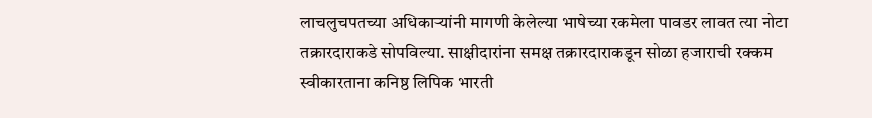लाचलुचपतच्या अधिकाऱ्यांनी मागणी केलेल्या भाषेच्या रकमेला पावडर लावत त्या नोटा तक्रारदाराकडे सोपविल्या. साक्षीदारांना समक्ष तक्रारदाराकडून सोळा हजाराची रक्कम स्वीकारताना कनिष्ठ लिपिक भारती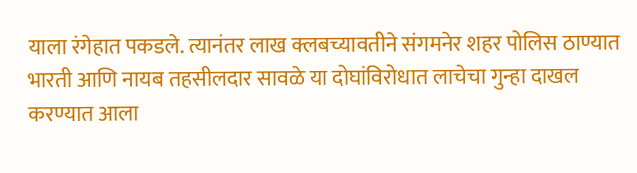याला रंगेहात पकडले. त्यानंतर लाख क्लबच्यावतीने संगमनेर शहर पोलिस ठाण्यात भारती आणि नायब तहसीलदार सावळे या दोघांविरोधात लाचेचा गुन्हा दाखल करण्यात आला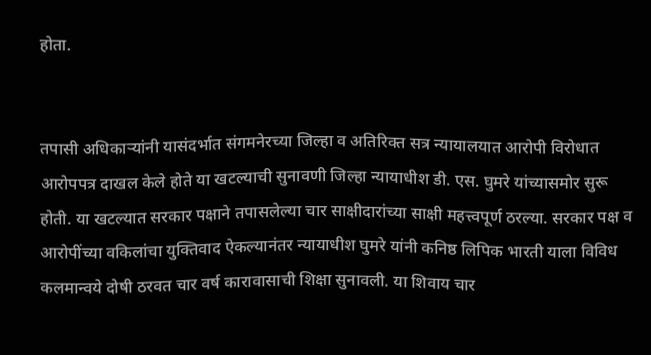होता.


तपासी अधिकाऱ्यांनी यासंदर्भात संगमनेरच्या जिल्हा व अतिरिक्त सत्र न्यायालयात आरोपी विरोधात आरोपपत्र दाखल केले होते या खटल्याची सुनावणी जिल्हा न्यायाधीश डी. एस. घुमरे यांच्यासमोर सुरू होती. या खटल्यात सरकार पक्षाने तपासलेल्या चार साक्षीदारांच्या साक्षी महत्त्वपूर्ण ठरल्या. सरकार पक्ष व आरोपींच्या वकिलांचा युक्तिवाद ऐकल्यानंतर न्यायाधीश घुमरे यांनी कनिष्ठ लिपिक भारती याला विविध कलमान्वये दोषी ठरवत चार वर्ष कारावासाची शिक्षा सुनावली. या शिवाय चार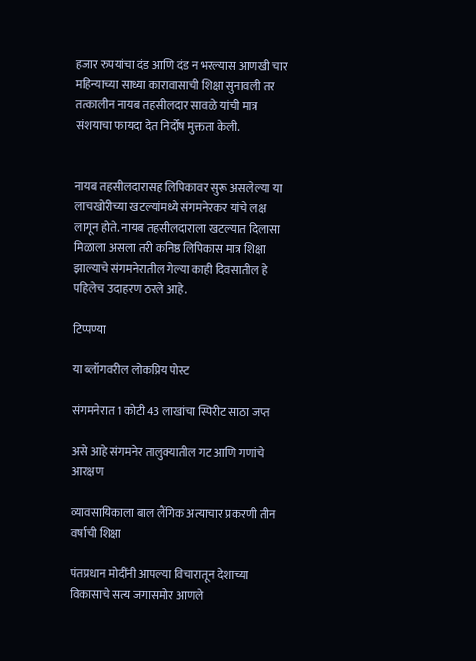हजार रुपयांचा दंड आणि दंड न भरल्यास आणखी चार महिन्याच्या साध्या कारावासाची शिक्षा सुनावली तर तत्कालीन नायब तहसीलदार सावळे यांची मात्र संशयाचा फायदा देत निर्दोष मुक्तता केली.


नायब तहसीलदारासह लिपिकावर सुरू असलेल्या या लाचखोरीच्या खटल्यांमध्ये संगमनेरकर यांचे लक्ष लागून होते. नायब तहसीलदाराला खटल्यात दिलासा मिळाला असला तरी कनिष्ठ लिपिकास मात्र शिक्षा झाल्याचे संगमनेरातील गेल्या काही दिवसातील हे पहिलेच उदाहरण ठरले आहे.

टिप्पण्या

या ब्लॉगवरील लोकप्रिय पोस्ट

संगमनेरात 1 कोटी 43 लाखांचा स्पिरीट साठा जप्त

असे आहे संगमनेर तालुक्यातील गट आणि गणांचे आरक्षण

व्यावसायिकाला बाल लैंगिक अत्याचार प्रकरणी तीन वर्षाची शिक्षा

पंतप्रधान मोदींनी आपल्या विचारातून देशाच्या विकासाचे सत्य जगासमोर आणले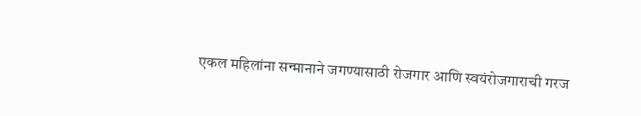एकल महिलांना सन्मानाने जगण्यासाठी रोजगार आणि स्वयंरोजगाराची गरज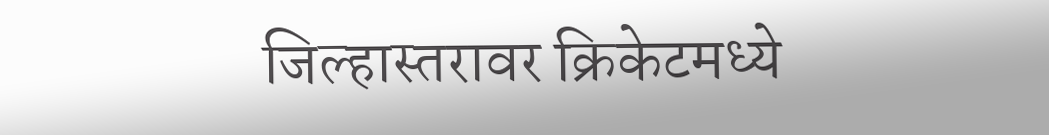जिल्हास्तरावर क्रिकेटमध्ये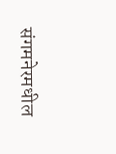संगमनेरमधील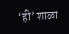‘ही’ शाळा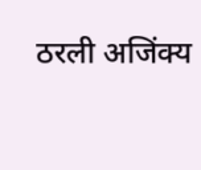ठरली अजिंक्य